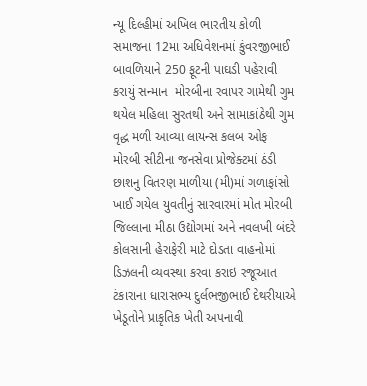ન્યૂ દિલ્હીમાં અખિલ ભારતીય કોળી સમાજના 12મા અધિવેશનમાં કુંવરજીભાઈ બાવળિયાને 250 ફૂટની પાઘડી પહેરાવી કરાયું સન્માન  મોરબીના રવાપર ગામેથી ગુમ થયેલ મહિલા સુરતથી અને સામાકાંઠેથી ગુમ વૃદ્ધ મળી આવ્યા લાયન્સ કલબ ઓફ મોરબી સીટીના જનસેવા પ્રોજેક્ટમાં ઠંડી છાશનુ વિતરણ માળીયા (મી)માં ગળાફાંસો ખાઈ ગયેલ યુવતીનું સારવારમાં મોત મોરબી જિલ્લાના મીઠા ઉદ્યોગમાં અને નવલખી બંદરે કોલસાની હેરાફેરી માટે દોડતા વાહનોમાં ડિઝલની વ્યવસ્થા કરવા કરાઇ રજૂઆત ટંકારાના ધારાસભ્ય દુર્લભજીભાઈ દેથરીયાએ ખેડૂતોને પ્રાકૃતિક ખેતી અપનાવી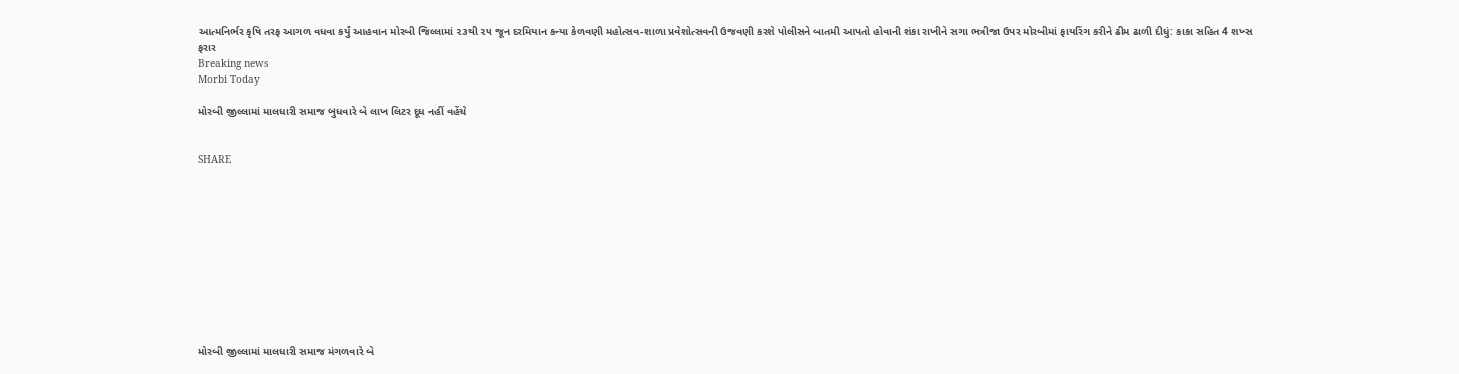આત્મનિર્ભર કૃષિ તરફ આગળ વધવા કર્યું આહવાન મોરબી જિલ્લામાં ૨૩થી ૨૫ જૂન દરમિયાન કન્યા કેળવણી મહોત્સવ-શાળા પ્રવેશોત્સવની ઉજવણી કરશે પોલીસને બાતમી આપતો હોવાની શંકા રાખીને સગા ભત્રીજા ઉપર મોરબીમાં ફાયરિંગ કરીને ઢીમ ઢાળી દીધું: કાકા સહિત 4 શખ્સ ફરાર
Breaking news
Morbi Today

મોરબી જીલ્લામાં માલધારી સમાજ બુધવારે બે લાખ લિટર દૂધ નહીં વહેંચે


SHARE











મોરબી જીલ્લામાં માલધારી સમાજ મંગળવારે બે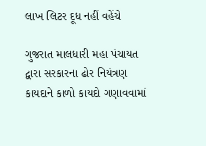લાખ લિટર દૂધ નહીં વહેંચે

ગુજરાત માલધારી મહા પંચાયત દ્વારા સરકારના ઢોર નિયંત્રણ કાયદાને કાળો કાયદો ગણાવવામાં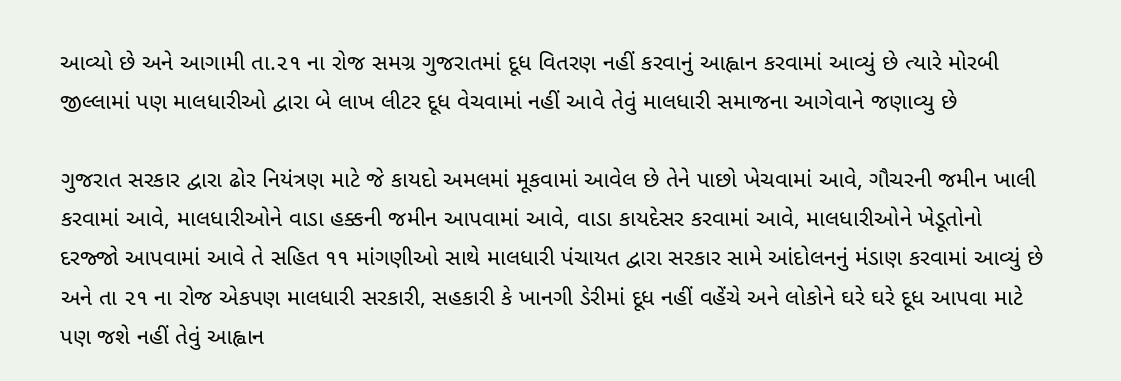આવ્યો છે અને આગામી તા.૨૧ ના રોજ સમગ્ર ગુજરાતમાં દૂધ વિતરણ નહીં કરવાનું આહ્વાન કરવામાં આવ્યું છે ત્યારે મોરબી જીલ્લામાં પણ માલધારીઓ દ્વારા બે લાખ લીટર દૂધ વેચવામાં નહીં આવે તેવું માલધારી સમાજના આગેવાને જણાવ્યુ છે

ગુજરાત સરકાર દ્વારા ઢોર નિયંત્રણ માટે જે કાયદો અમલમાં મૂકવામાં આવેલ છે તેને પાછો ખેચવામાં આવે, ગૌચરની જમીન ખાલી કરવામાં આવે, માલધારીઓને વાડા હક્કની જમીન આપવામાં આવે, વાડા કાયદેસર કરવામાં આવે, માલધારીઓને ખેડૂતોનો દરજ્જો આપવામાં આવે તે સહિત ૧૧ માંગણીઓ સાથે માલધારી પંચાયત દ્વારા સરકાર સામે આંદોલનનું મંડાણ કરવામાં આવ્યું છે અને તા ૨૧ ના રોજ એકપણ માલધારી સરકારી, સહકારી કે ખાનગી ડેરીમાં દૂધ નહીં વહેંચે અને લોકોને ઘરે ઘરે દૂધ આપવા માટે પણ જશે નહીં તેવું આહ્વાન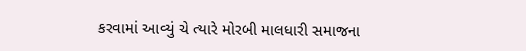કરવામાં આવ્યું ચે ત્યારે મોરબી માલધારી સમાજના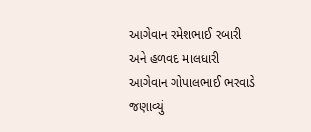આગેવાન રમેશભાઈ રબારી અને હળવદ માલધારી આગેવાન ગોપાલભાઈ ભરવાડે જણાવ્યું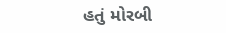હતું મોરબી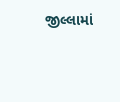જીલ્લામાં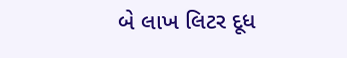બે લાખ લિટર દૂધ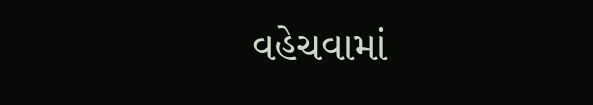વહેચવામાં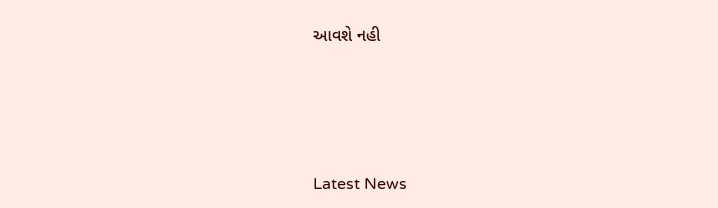આવશે નહી






Latest News